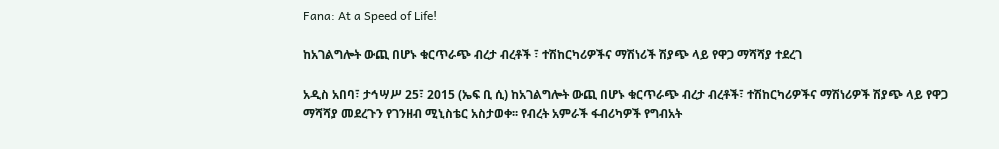Fana: At a Speed of Life!

ከአገልግሎት ውጪ በሆኑ ቁርጥራጭ ብረታ ብረቶች ፣ ተሽከርካሪዎችና ማሽነሪች ሽያጭ ላይ የዋጋ ማሻሻያ ተደረገ

አዲስ አበባ፣ ታኅሣሥ 25፣ 2015 (ኤፍ ቢ ሲ) ከአገልግሎት ውጪ በሆኑ ቁርጥራጭ ብረታ ብረቶች፣ ተሽከርካሪዎችና ማሽነሪዎች ሽያጭ ላይ የዋጋ ማሻሻያ መደረጉን የገንዘብ ሚኒስቴር አስታወቀ፡፡ የብረት አምራች ፋብሪካዎች የግብአት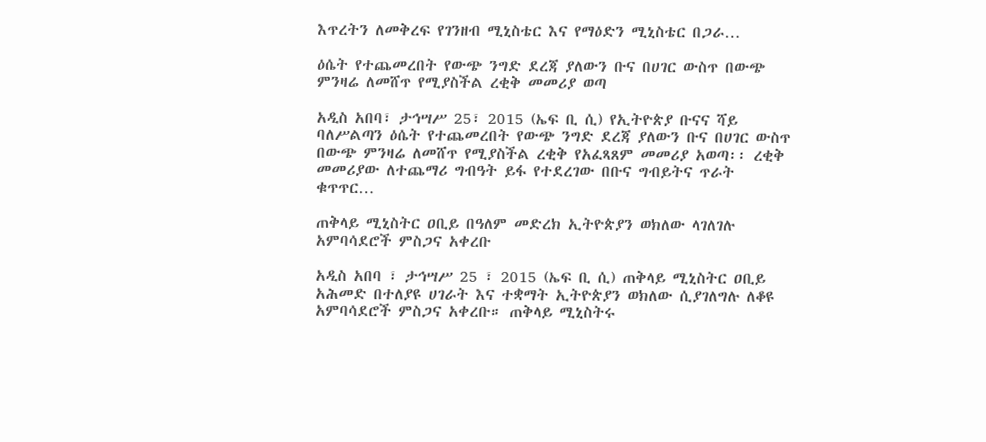እጥረትን ለመቅረፍ የገንዘብ ሚኒስቴር እና የማዕድን ሚኒስቴር በጋራ…

ዕሴት የተጨመረበት የውጭ ንግድ ደረጃ ያለውን ቡና በሀገር ውስጥ በውጭ ምንዛሬ ለመሸጥ የሚያስችል ረቂቅ መመሪያ ወጣ

አዲስ አበባ፣ ታኅሣሥ 25፣ 2015 (ኤፍ ቢ ሲ) የኢትዮጵያ ቡናና ሻይ ባለሥልጣን ዕሴት የተጨመረበት የውጭ ንግድ ደረጃ ያለውን ቡና በሀገር ውስጥ በውጭ ምንዛሬ ለመሸጥ የሚያስችል ረቂቅ የአፈጻጸም መመሪያ አወጣ፡፡ ረቂቅ መመሪያው ለተጨማሪ ግብዓት ይፋ የተደረገው በቡና ግብይትና ጥራት ቁጥጥር…

ጠቅላይ ሚኒስትር ዐቢይ በዓለም መድረክ ኢትዮጵያን ወክለው ላገለገሉ አምባሳደሮች ምስጋና አቀረቡ

አዲስ አበባ ፣ ታኅሣሥ 25 ፣ 2015 (ኤፍ ቢ ሲ) ጠቅላይ ሚኒስትር ዐቢይ አሕመድ በተለያዩ ሀገራት እና ተቋማት ኢትዮጵያን ወክለው ሲያገለግሉ ለቆዩ አምባሳደሮች ምስጋና አቀረቡ። ጠቅላይ ሚኒስትሩ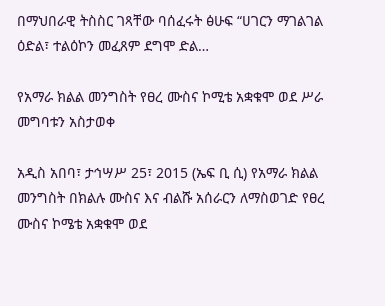በማህበራዊ ትስስር ገጻቸው ባሰፈሩት ፅሁፍ “ሀገርን ማገልገል ዕድል፣ ተልዕኮን መፈጸም ደግሞ ድል…

የአማራ ክልል መንግስት የፀረ ሙስና ኮሚቴ አቋቁሞ ወደ ሥራ መግባቱን አስታወቀ

አዲስ አበባ፣ ታኅሣሥ 25፣ 2015 (ኤፍ ቢ ሲ) የአማራ ክልል መንግስት በክልሉ ሙስና እና ብልሹ አሰራርን ለማስወገድ የፀረ ሙስና ኮሜቴ አቋቁሞ ወደ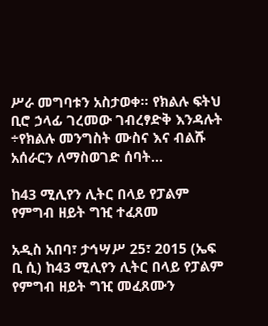ሥራ መግባቱን አስታወቀ፡፡ የክልሉ ፍትህ ቢሮ ኃላፊ ገረመው ገብረፃድቅ እንዳሉት ÷የክልሉ መንግስት ሙስና እና ብልሹ አሰራርን ለማስወገድ ሰባት…

ከ43 ሚሊየን ሊትር በላይ የፓልም የምግብ ዘይት ግዢ ተፈጸመ

አዲስ አበባ፣ ታኅሣሥ 25፣ 2015 (ኤፍ ቢ ሲ) ከ43 ሚሊየን ሊትር በላይ የፓልም የምግብ ዘይት ግዢ መፈጸሙን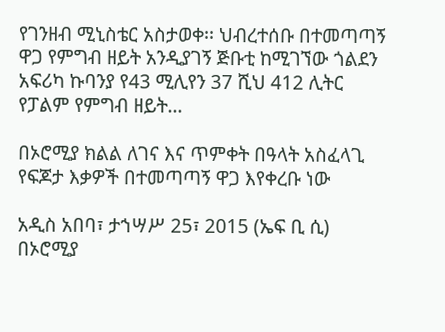የገንዘብ ሚኒስቴር አስታወቀ፡፡ ህብረተሰቡ በተመጣጣኝ ዋጋ የምግብ ዘይት አንዲያገኝ ጅቡቲ ከሚገኘው ጎልደን አፍሪካ ኩባንያ የ43 ሚሊየን 37 ሺህ 412 ሊትር የፓልም የምግብ ዘይት…

በኦሮሚያ ክልል ለገና እና ጥምቀት በዓላት አስፈላጊ የፍጆታ እቃዎች በተመጣጣኝ ዋጋ እየቀረቡ ነው

አዲስ አበባ፣ ታኀሣሥ 25፣ 2015 (ኤፍ ቢ ሲ) በኦሮሚያ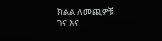ክልል ለመጪዎቹ ገና እና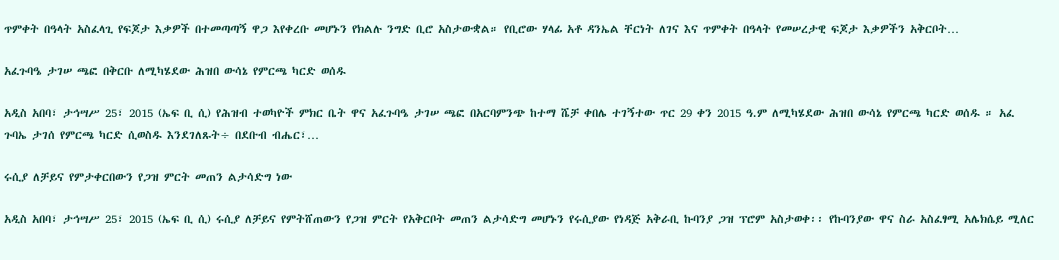ጥምቀት በዓላት አስፈላጊ የፍጆታ እቃዎች በተመጣጣኝ ዋጋ እየቀረቡ መሆኑን የክልሉ ንግድ ቢሮ አስታውቋል። የቢሮው ሃላፊ አቶ ዳንኤል ቸርነት ለገና እና ጥምቀት በዓላት የመሠረታዊ ፍጆታ እቃዎችን አቅርቦት…

አፈጉባዔ ታገሠ ጫፎ በቅርቡ ለሚካሄደው ሕዝበ ውሳኔ የምርጫ ካርድ ወሰዱ

አዲስ አበባ፣ ታኅሣሥ 25፣ 2015 (ኤፍ ቢ ሲ) የሕዝብ ተወካዮች ምክር ቤት ዋና አፈጉባዔ ታገሠ ጫፎ በአርባምንጭ ከተማ ሼቻ ቀበሌ ተገኝተው ጥር 29 ቀን 2015 ዓ.ም ለሚካሄደው ሕዝበ ውሳኔ የምርጫ ካርድ ወሰዱ ። አፈ ጉባኤ ታገሰ የምርጫ ካርድ ሲወስዱ እንደገለጹት÷ በደቡብ ብሔር፣…

ሩሲያ ለቻይና የምታቀርበውን የጋዝ ምርት መጠን ልታሳድግ ነው

አዲስ አበባ፣ ታኅሣሥ 25፣ 2015 (ኤፍ ቢ ሲ) ሩሲያ ለቻይና የምትሸጠውን የጋዝ ምርት የአቅርቦት መጠን ልታሳድግ መሆኑን የሩሲያው የነዳጅ አቅራቢ ኩባንያ ጋዝ ፕሮም አስታወቀ፡፡ የኩባንያው ዋና ስራ አስፈፃሚ አሌክሴይ ሚለር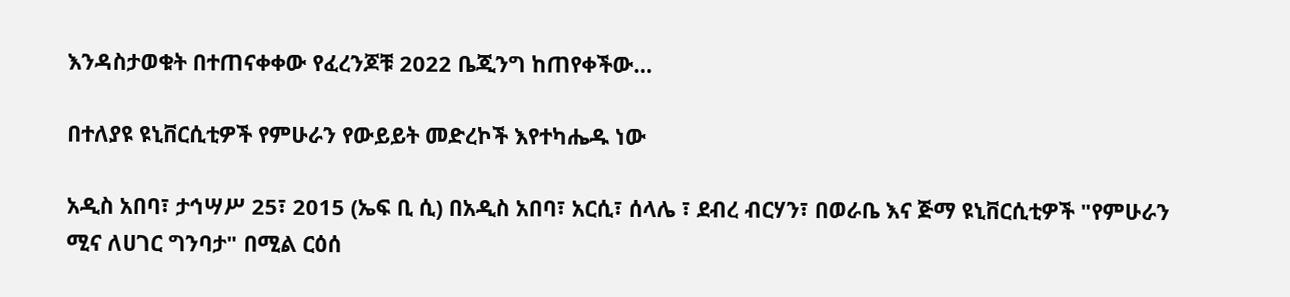እንዳስታወቁት በተጠናቀቀው የፈረንጆቹ 2022 ቤጂንግ ከጠየቀችው…

በተለያዩ ዩኒቨርሲቲዎች የምሁራን የውይይት መድረኮች እየተካሔዱ ነው

አዲስ አበባ፣ ታኅሣሥ 25፣ 2015 (ኤፍ ቢ ሲ) በአዲስ አበባ፣ አርሲ፣ ሰላሌ ፣ ደብረ ብርሃን፣ በወራቤ እና ጅማ ዩኒቨርሲቲዎች "የምሁራን ሚና ለሀገር ግንባታ" በሚል ርዕሰ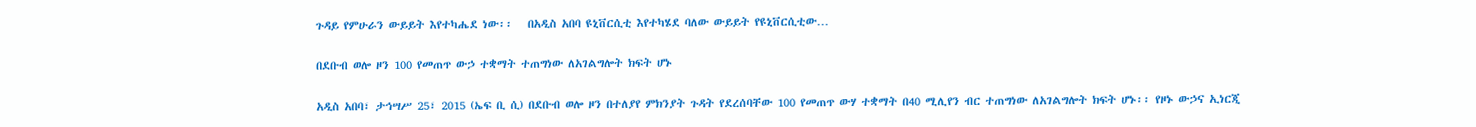ጉዳይ የምሁራን ውይይት እየተካሔደ ነው፡፡   በአዲስ አበባ ዩኒቨርሲቲ እየተካሄደ ባለው ውይይት የዩኒቨርሲቲው…

በደቡብ ወሎ ዞን 100 የመጠጥ ውኃ ተቋማት ተጠግነው ለአገልግሎት ክፍት ሆኑ

አዲስ አበባ፣ ታኅሣሥ 25፣ 2015 (ኤፍ ቢ ሲ) በደቡብ ወሎ ዞን በተለያየ ምክንያት ጉዳት የደረሰባቸው 100 የመጠጥ ውሃ ተቋማት በ40 ሚሊየን ብር ተጠግነው ለአገልግሎት ክፍት ሆኑ፡፡ የዞኑ ውኃና ኢነርጂ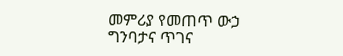መምሪያ የመጠጥ ውኃ ግንባታና ጥገና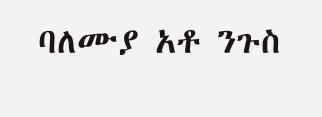ባለሙያ አቶ ንጉስ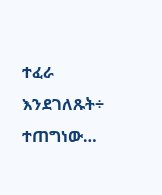ተፈራ እንደገለጹት÷ ተጠግነው…